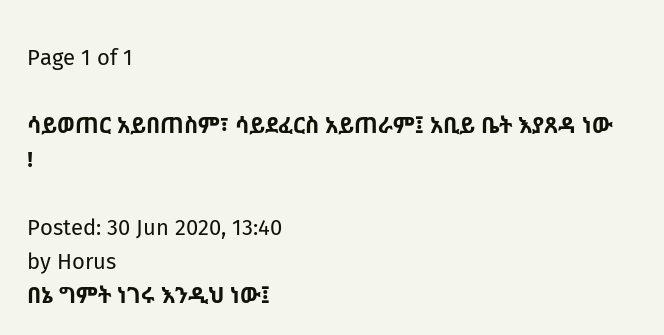Page 1 of 1

ሳይወጠር አይበጠስም፣ ሳይደፈርስ አይጠራም፤ አቢይ ቤት እያጸዳ ነው !

Posted: 30 Jun 2020, 13:40
by Horus
በኔ ግምት ነገሩ እንዲህ ነው፤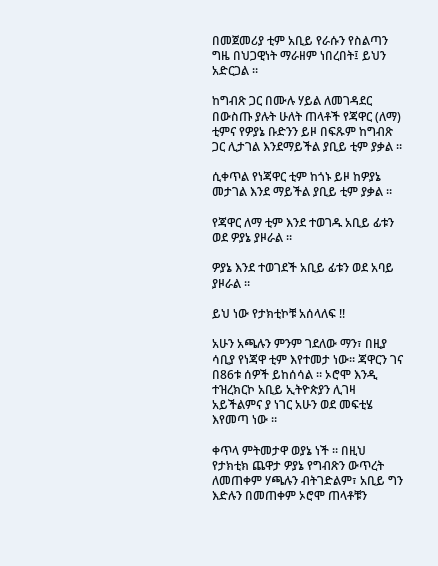በመጀመሪያ ቲም አቢይ የራሱን የስልጣን ግዜ በህጋዊነት ማራዘም ነበረበት፤ ይህን አድርጋል ።

ከግብጽ ጋር በሙሉ ሃይል ለመገዳደር በውስጡ ያሉት ሁለት ጠላቶች የጃዋር (ለማ) ቲምና የዎያኔ ቡድንን ይዞ በፍጹም ከግብጽ ጋር ሊታገል እንደማይችል ያቢይ ቲም ያቃል ።

ሲቀጥል የነጃዋር ቲም ከጎኑ ይዞ ከዎያኔ መታገል እንደ ማይችል ያቢይ ቲም ያቃል ።

የጃዋር ለማ ቲም እንደ ተወገዱ አቢይ ፊቱን ወደ ዎያኔ ያዞራል ።

ዎያኔ እንደ ተወገደች አቢይ ፊቱን ወደ አባይ ያዞራል ።

ይህ ነው የታክቲኮቹ አሰላለፍ !!

አሁን አጫሉን ምንም ገደለው ማን፣ በዚያ ሳቢያ የነጃዋ ቲም እየተመታ ነው። ጃዋርን ገና በ86ቱ ሰዎች ይከሰሳል ። ኦሮሞ እንዲ ተዝረክርኮ አቢይ ኢትዮጵያን ሊገዛ አይችልምና ያ ነገር አሁን ወደ መፍቲሄ እየመጣ ነው ።

ቀጥላ ምትመታዋ ወያኔ ነች ። በዚህ የታክቲክ ጨዋታ ዎያኔ የግብጽን ውጥረት ለመጠቀም ሃጫሉን ብትገድልም፣ አቢይ ግን እድሉን በመጠቀም ኦሮሞ ጠላቶቹን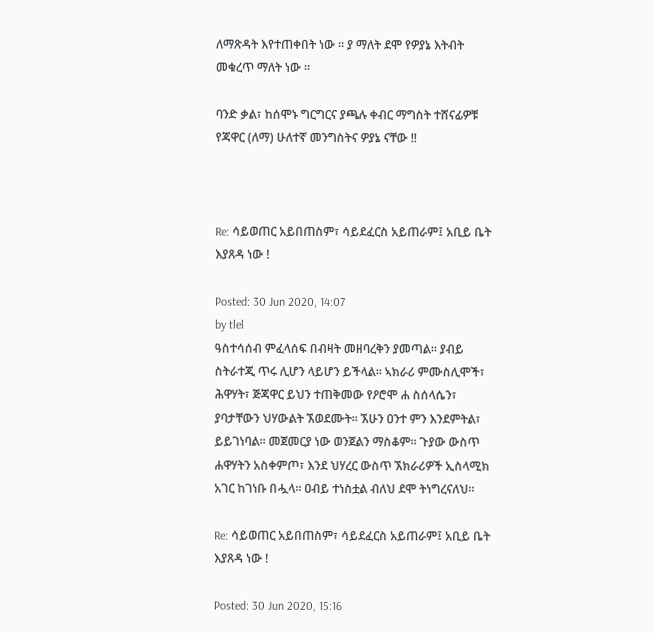ለማጽዳት እየተጠቀበት ነው ። ያ ማለት ደሞ የዎያኔ እትብት መቁረጥ ማለት ነው ።

ባንድ ቃል፣ ከሰሞኑ ግርግርና ያጫሉ ቀብር ማግስት ተሸናፊዎቹ የጃዋር (ለማ) ሁለተኛ መንግስትና ዎያኔ ናቸው !!



Re: ሳይወጠር አይበጠስም፣ ሳይደፈርስ አይጠራም፤ አቢይ ቤት እያጸዳ ነው !

Posted: 30 Jun 2020, 14:07
by tlel
ዓስተሳሰብ ምፈላሰፍ በብዛት መዘባረቅን ያመጣል። ያብይ ስትራተጂ ጥሩ ሊሆን ላይሆን ይችላል። ኣክራሪ ምሙስሊሞች፣ ሕዋሃት፣ ጅጃዋር ይህን ተጠቅመው የዖሮሞ ሐ ስሰላሴን፣ ያባታቸውን ህሃውልት ኧወደሙት። ኧሁን ዐንተ ምን እንደምትል፣ ይይገነባል። መጀመርያ ነው ወንጀልን ማስቆም። ጉያው ውስጥ ሐዋሃትን አስቀምጦ፣ እንደ ህሃረር ውስጥ ኧክራሪዎች ኢስላሚክ አገር ከገነቡ በሗላ። ዐብይ ተነስቷል ብለህ ደሞ ትነግረናለህ።

Re: ሳይወጠር አይበጠስም፣ ሳይደፈርስ አይጠራም፤ አቢይ ቤት እያጸዳ ነው !

Posted: 30 Jun 2020, 15:16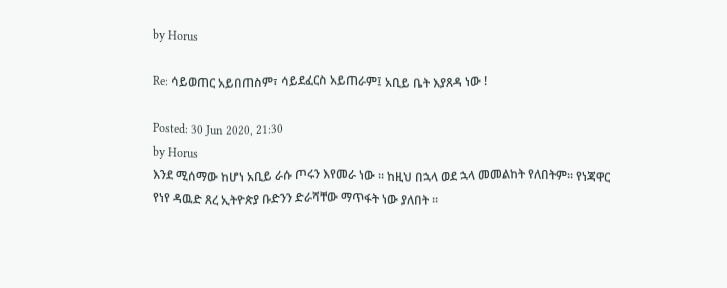by Horus

Re: ሳይወጠር አይበጠስም፣ ሳይደፈርስ አይጠራም፤ አቢይ ቤት እያጸዳ ነው !

Posted: 30 Jun 2020, 21:30
by Horus
እንደ ሚሰማው ከሆነ አቢይ ራሱ ጦሩን እየመራ ነው ። ከዚህ በኋላ ወደ ኋላ መመልከት የለበትም። የነጃዋር የነየ ዳዉድ ጸረ ኢትዮጵያ ቡድንን ድራሻቸው ማጥፋት ነው ያለበት ።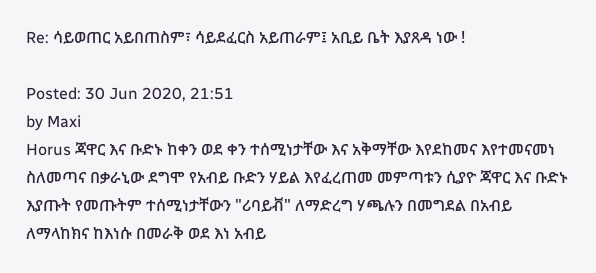Re: ሳይወጠር አይበጠስም፣ ሳይደፈርስ አይጠራም፤ አቢይ ቤት እያጸዳ ነው !

Posted: 30 Jun 2020, 21:51
by Maxi
Horus ጃዋር እና ቡድኑ ከቀን ወደ ቀን ተሰሚነታቸው እና አቅማቸው እየደከመና እየተመናመነ ስለመጣና በቃራኒው ደግሞ የአብይ ቡድን ሃይል እየፈረጠመ መምጣቱን ሲያዮ ጃዋር እና ቡድኑ እያጡት የመጡትም ተሰሚነታቸውን "ሪባይቭ" ለማድረግ ሃጫሉን በመግደል በአብይ ለማላከክና ከእነሱ በመራቅ ወደ እነ አብይ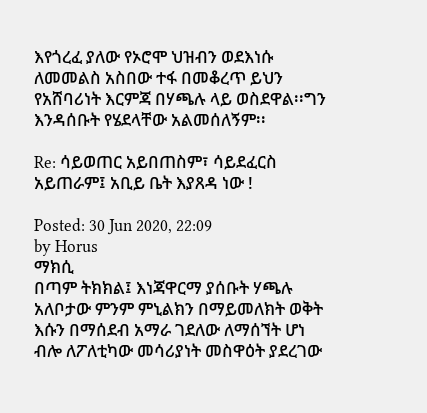እየጎረፈ ያለው የኦሮሞ ህዝብን ወደእነሱ ለመመልስ አስበው ተፋ በመቆረጥ ይህን የአሸባሪነት እርምጃ በሃጫሉ ላይ ወስደዋል፡፡ግን እንዳሰቡት የሄደላቸው አልመሰለኝም፡፡

Re: ሳይወጠር አይበጠስም፣ ሳይደፈርስ አይጠራም፤ አቢይ ቤት እያጸዳ ነው !

Posted: 30 Jun 2020, 22:09
by Horus
ማክሲ
በጣም ትክክል፤ እነጃዋርማ ያሰቡት ሃጫሉ አለቦታው ምንም ምኒልክን በማይመለክት ወቅት እሱን በማሰደብ አማራ ገደለው ለማሰኘት ሆነ ብሎ ለፖለቲካው መሳሪያነት መስዋዕት ያደረገው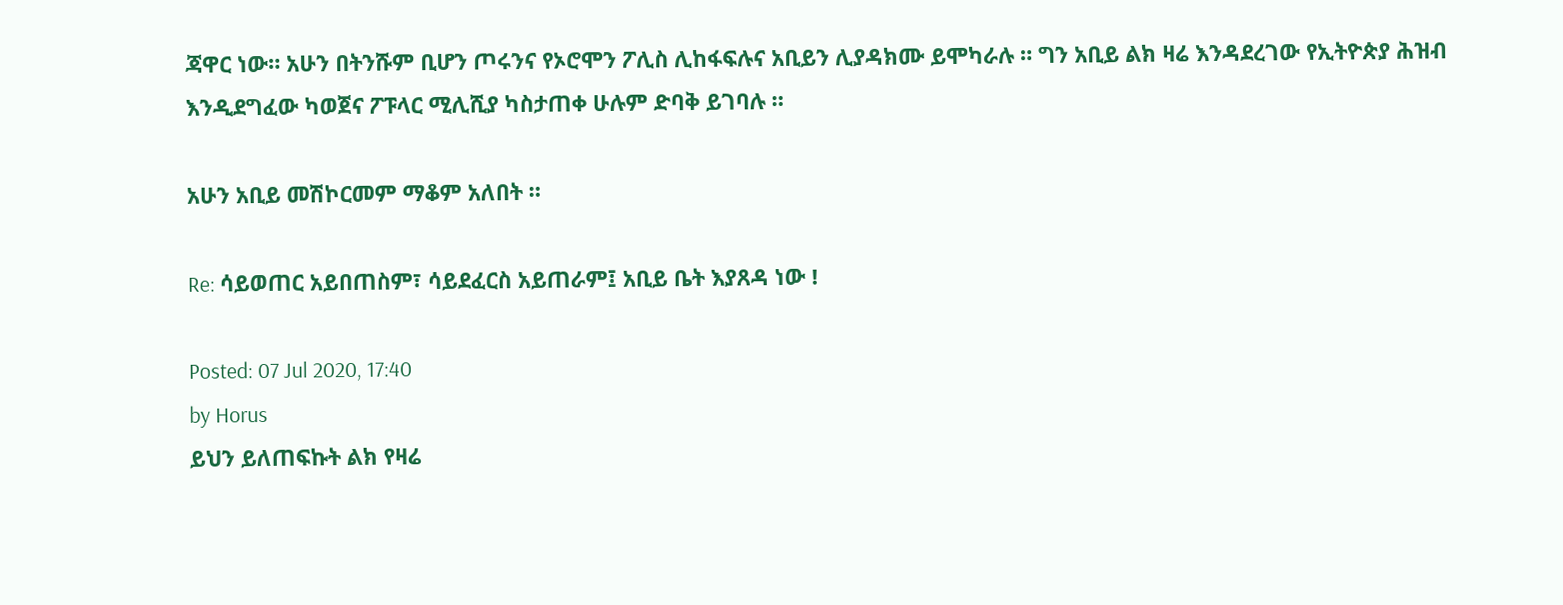ጃዋር ነው። አሁን በትንሹም ቢሆን ጦሩንና የኦሮሞን ፖሊስ ሊከፋፍሉና አቢይን ሊያዳክሙ ይሞካራሉ ። ግን አቢይ ልክ ዛሬ እንዳደረገው የኢትዮጵያ ሕዝብ እንዲደግፈው ካወጀና ፖፑላር ሚሊሺያ ካስታጠቀ ሁሉም ድባቅ ይገባሉ ።

አሁን አቢይ መሽኮርመም ማቆም አለበት ።

Re: ሳይወጠር አይበጠስም፣ ሳይደፈርስ አይጠራም፤ አቢይ ቤት እያጸዳ ነው !

Posted: 07 Jul 2020, 17:40
by Horus
ይህን ይለጠፍኩት ልክ የዛሬ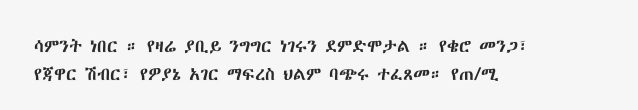ሳምንት ነበር ። የዛሬ ያቢይ ንግግር ነገሩን ደምድሞታል ። የቄሮ መንጋ፣ የጃዋር ሽብር፣ የዎያኔ አገር ማፍረስ ህልም ባጭሩ ተፈጸመ። የጠ/ሚ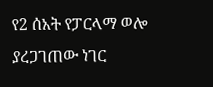የ2 ሰአት የፓርላማ ወሎ ያረጋገጠው ነገር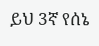ይህ 3ኛ የሰኔ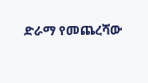ድራማ የመጨረሻው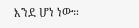እንደ ሆነ ነው።